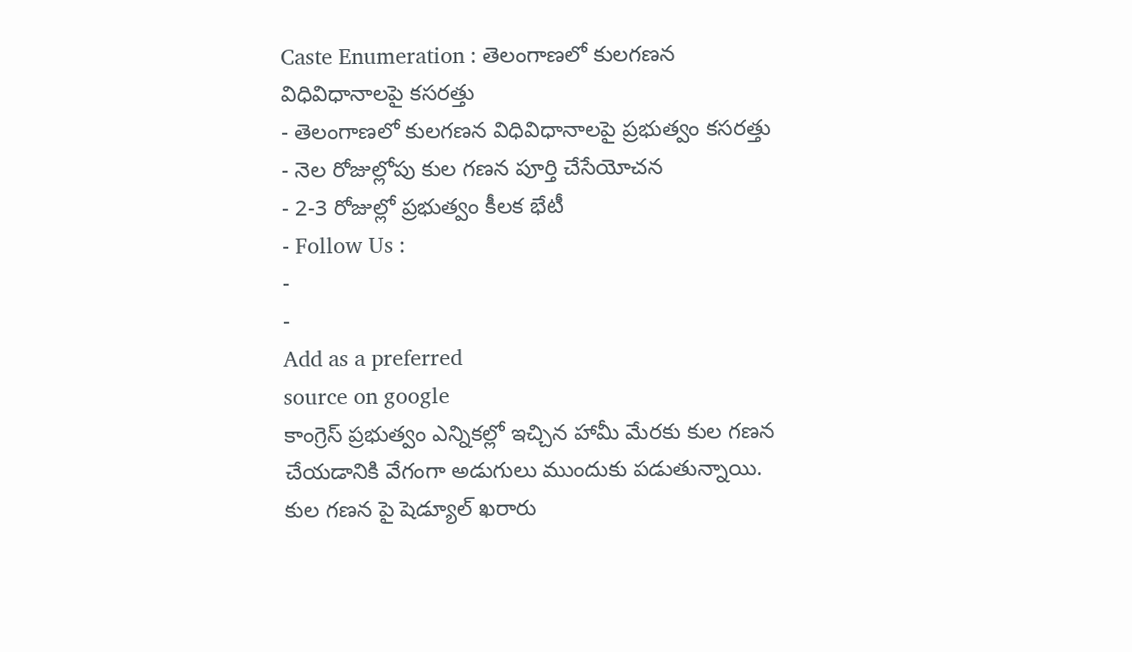Caste Enumeration : తెలంగాణలో కులగణన విధివిధానాలపై కసరత్తు
- తెలంగాణలో కులగణన విధివిధానాలపై ప్రభుత్వం కసరత్తు
- నెల రోజుల్లోపు కుల గణన పూర్తి చేసేయోచన
- 2-3 రోజుల్లో ప్రభుత్వం కీలక భేటీ
- Follow Us :
-
-
Add as a preferred
source on google
కాంగ్రెస్ ప్రభుత్వం ఎన్నికల్లో ఇచ్చిన హామీ మేరకు కుల గణన చేయడానికి వేగంగా అడుగులు ముందుకు పడుతున్నాయి. కుల గణన పై షెడ్యూల్ ఖరారు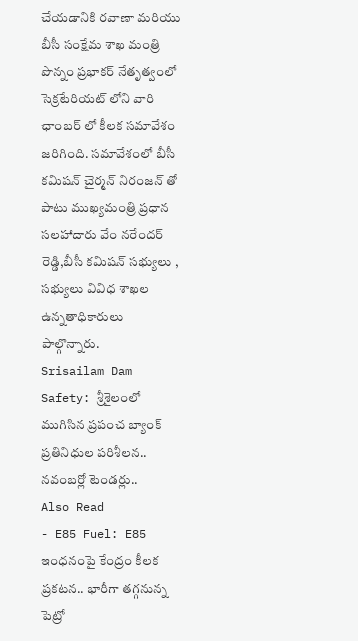చేయడానికి రవాణా మరియు బీసీ సంక్షేమ శాఖ మంత్రి పొన్నం ప్రభాకర్ నేతృత్వంలో సెక్రటేరియట్ లోని వారి ఛాంబర్ లో కీలక సమావేశం జరిగింది. సమావేశంలో బీసీ కమిషన్ చైర్మన్ నిరంజన్ తో పాటు ముఖ్యమంత్రి ప్రధాన సలహాదారు వేం నరేందర్ రెడ్డి,బీసీ కమిషన్ సభ్యులు , సభ్యులు వివిధ శాఖల ఉన్నతాధికారులు పాల్గొన్నారు.
Srisailam Dam Safety: శ్రీశైలంలో ముగిసిన ప్రపంచ బ్యాంక్ ప్రతినిధుల పరిశీలన.. నవంబర్లో టెండర్లు..
Also Read
- E85 Fuel: E85 ఇంధనంపై కేంద్రం కీలక ప్రకటన.. భారీగా తగ్గనున్న పెట్రో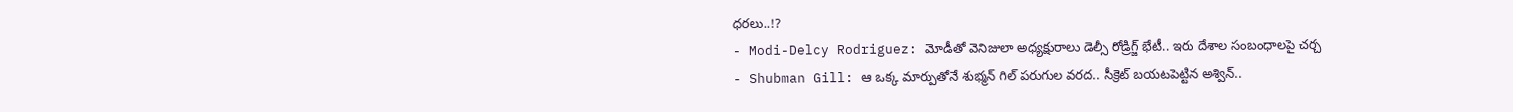ధరలు..!?
- Modi-Delcy Rodriguez: మోడీతో వెనిజులా అధ్యక్షురాలు డెల్సీ రోడ్రిగ్జ్ భేటీ.. ఇరు దేశాల సంబంధాలపై చర్చ
- Shubman Gill: ఆ ఒక్క మార్పుతోనే శుభ్మన్ గిల్ పరుగుల వరద.. సీక్రెట్ బయటపెట్టిన అశ్విన్..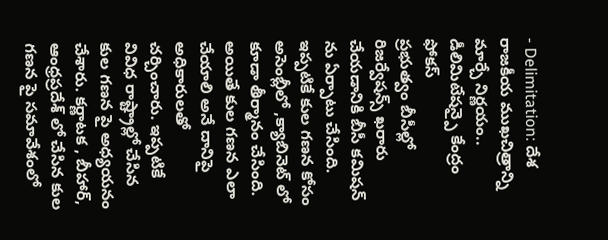- Delimitation: దేశ రాజకీయ ముఖచిత్రాన్ని మార్చే నిర్ణయం.. డీలిమిటేషన్పై కేంద్రం ఫోకస్
ప్రభుత్వం బీసీల్లో రిజర్వేషన్స్ ఖరారు చేయడానికి బీసీ కమిషన్ ను ఏర్పాటు చేసింది. ఇప్పటికే కుల గణన కోసం అసెంబ్లీలో ,క్యాబినెట్ లో కూడా తీర్మానం చేసింది. అయితే కుల గణన ఎలా చేయాలి అనే దానిపై అధికారులతో చర్చించారు. ఇప్పటికే వివిధ రాష్ట్రాల్లో చేసిన కుల గణన పై అధ్యయనం చేశారు. కర్ణాటక , బీహార్, ఆంధ్రప్రదేశ్ లో చేసిన కుల గణన పై సమావేశంలో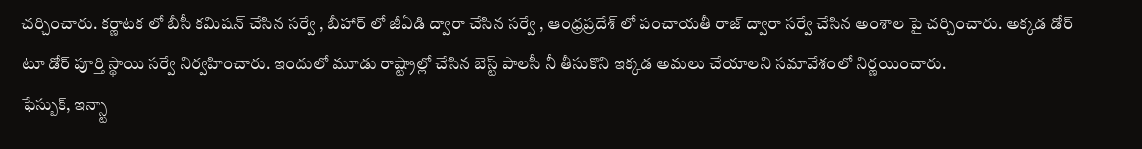చర్చించారు. కర్ణాటక లో బీసీ కమిషన్ చేసిన సర్వే , బీహార్ లో జీఏడి ద్వారా చేసిన సర్వే , ఆంధ్రప్రదేశ్ లో పంచాయతీ రాజ్ ద్వారా సర్వే చేసిన అంశాల పై చర్చించారు. అక్కడ డోర్ టూ డోర్ పూర్తి స్థాయి సర్వే నిర్వహించారు. ఇందులో మూడు రాష్ట్రాల్లో చేసిన బెస్ట్ పాలసీ నీ తీసుకొని ఇక్కడ అమలు చేయాలని సమావేశంలో నిర్ణయించారు.
ఫేస్బుక్, ఇన్స్టా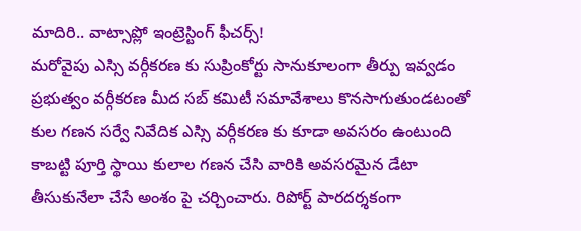మాదిరి.. వాట్సాప్లో ఇంట్రెస్టింగ్ ఫీచర్స్!
మరోవైపు ఎస్సి వర్గీకరణ కు సుప్రింకోర్టు సానుకూలంగా తీర్పు ఇవ్వడం ప్రభుత్వం వర్గీకరణ మీద సబ్ కమిటీ సమావేశాలు కొనసాగుతుండటంతో కుల గణన సర్వే నివేదిక ఎస్సి వర్గీకరణ కు కూడా అవసరం ఉంటుంది కాబట్టి పూర్తి స్థాయి కులాల గణన చేసి వారికి అవసరమైన డేటా తీసుకునేలా చేసే అంశం పై చర్చించారు. రిపోర్ట్ పారదర్శకంగా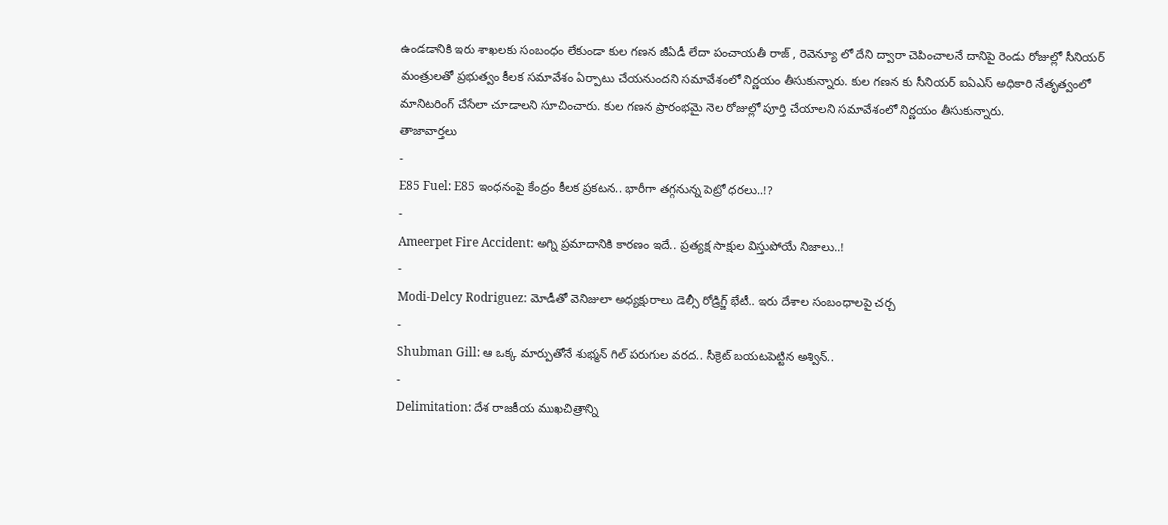ఉండడానికి ఇరు శాఖలకు సంబంధం లేకుండా కుల గణన జీఏడీ లేదా పంచాయతీ రాజ్ , రెవెన్యూ లో దేని ద్వారా చెపించాలనే దానిపై రెండు రోజుల్లో సీనియర్ మంత్రులతో ప్రభుత్వం కీలక సమావేశం ఏర్పాటు చేయనుందని సమావేశంలో నిర్ణయం తీసుకున్నారు. కుల గణన కు సీనియర్ ఐఏఎస్ అధికారి నేతృత్వంలో మానిటరింగ్ చేసేలా చూడాలని సూచించారు. కుల గణన ప్రారంభమై నెల రోజుల్లో పూర్తి చేయాలని సమావేశంలో నిర్ణయం తీసుకున్నారు.
తాజావార్తలు
-
E85 Fuel: E85 ఇంధనంపై కేంద్రం కీలక ప్రకటన.. భారీగా తగ్గనున్న పెట్రో ధరలు..!?
-
Ameerpet Fire Accident: అగ్ని ప్రమాదానికి కారణం ఇదే.. ప్రత్యక్ష సాక్షుల విస్తుపోయే నిజాలు..!
-
Modi-Delcy Rodriguez: మోడీతో వెనిజులా అధ్యక్షురాలు డెల్సీ రోడ్రిగ్జ్ భేటీ.. ఇరు దేశాల సంబంధాలపై చర్చ
-
Shubman Gill: ఆ ఒక్క మార్పుతోనే శుభ్మన్ గిల్ పరుగుల వరద.. సీక్రెట్ బయటపెట్టిన అశ్విన్..
-
Delimitation: దేశ రాజకీయ ముఖచిత్రాన్ని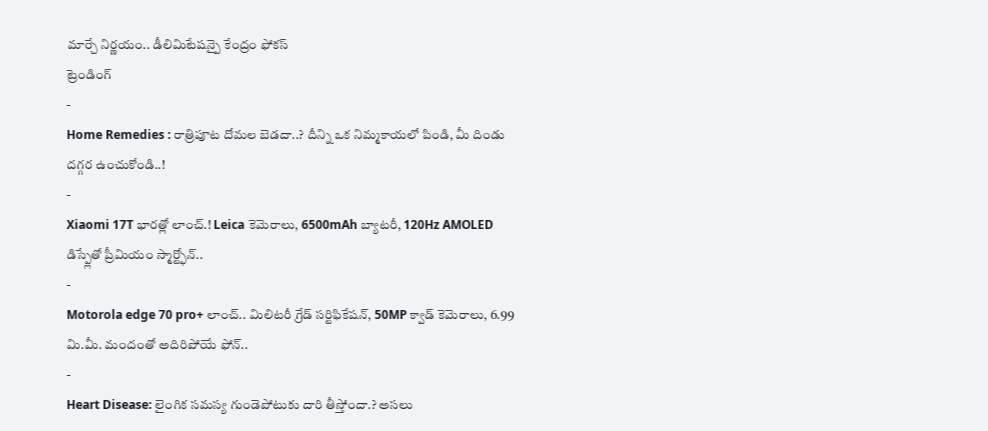మార్చే నిర్ణయం.. డీలిమిటేషన్పై కేంద్రం ఫోకస్
ట్రెండింగ్
-
Home Remedies : రాత్రిపూట దోమల బెడదా..? దీన్ని ఒక నిమ్మకాయలో పిండి, మీ దిండు దగ్గర ఉంచుకోండి..!
-
Xiaomi 17T భారత్లో లాంచ్.! Leica కెమెరాలు, 6500mAh బ్యాటరీ, 120Hz AMOLED డిస్ప్లేతో ప్రీమియం స్మార్ట్ఫోన్..
-
Motorola edge 70 pro+ లాంచ్.. మిలిటరీ గ్రేడ్ సర్టిఫికేషన్, 50MP క్వాడ్ కెమెరాలు, 6.99 మి.మీ. మందంతో అదిరిపోయే ఫోన్..
-
Heart Disease: లైంగిక సమస్య గుండెపోటుకు దారి తీస్తోందా.? అసలు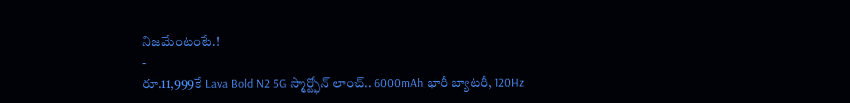నిజమేంటంటే.!
-
రూ.11,999కే Lava Bold N2 5G స్మార్ట్ఫోన్ లాంచ్.. 6000mAh భారీ బ్యాటరీ, 120Hz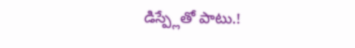డిస్ప్లేతో పాటు.!